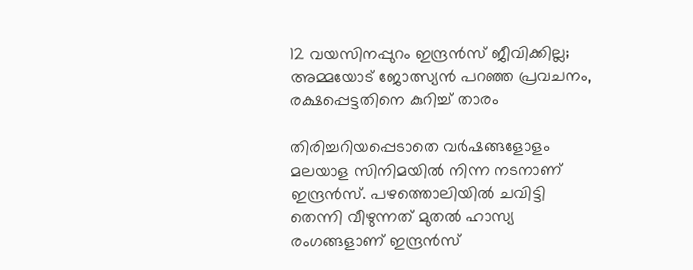12 വയസിനപ്പുറം ഇന്ദ്രന്‍സ് ജീവിക്കില്ല; അമ്മയോട് ജോത്സ്യന്‍ പറഞ്ഞ പ്രവചനം, രക്ഷപ്പെട്ടതിനെ കുറിച്ച് താരം

തിരിച്ചറിയപ്പെടാതെ വര്‍ഷങ്ങളോളം മലയാള സിനിമയില്‍ നിന്ന നടനാണ് ഇന്ദ്രന്‍സ്. പഴത്തൊലിയില്‍ ചവിട്ടി തെന്നി വീഴുന്നത് മുതല്‍ ഹാസ്യ രംഗങ്ങളാണ് ഇന്ദ്രന്‍സ്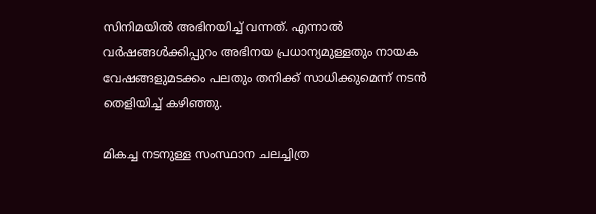സിനിമയില്‍ അഭിനയിച്ച് വന്നത്. എന്നാല്‍ വര്‍ഷങ്ങള്‍ക്കിപ്പുറം അഭിനയ പ്രധാന്യമുള്ളതും നായക വേഷങ്ങളുമടക്കം പലതും തനിക്ക് സാധിക്കുമെന്ന് നടന്‍ തെളിയിച്ച് കഴിഞ്ഞു.

മികച്ച നടനുള്ള സംസ്ഥാന ചലച്ചിത്ര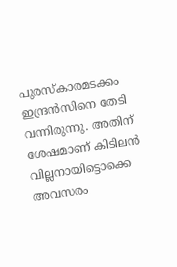പുരസ്‌കാരമടക്കം ഇന്ദ്രന്‍സിനെ തേടി വന്നിരുന്നു. അതിന് ശേഷമാണ് കിടിലന്‍ വില്ലനായിട്ടൊക്കെ അവസരം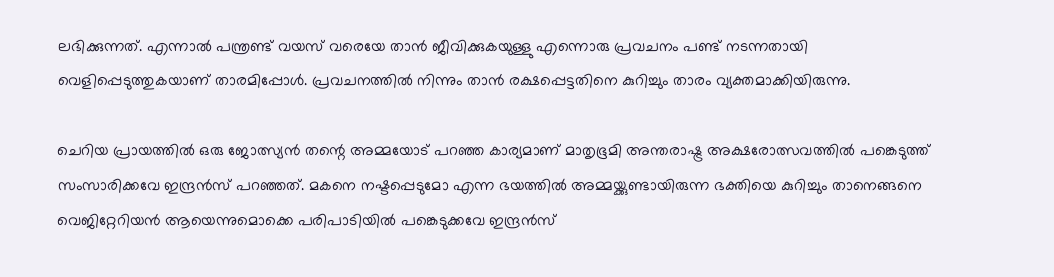ലഭിക്കുന്നത്. എന്നാല്‍ പന്ത്രണ്ട് വയസ് വരെയേ താന്‍ ജീവിക്കുകയുള്ളു എന്നൊരു പ്രവചനം പണ്ട് നടന്നതായി വെളിപ്പെടുത്തുകയാണ് താരമിപ്പോള്‍. പ്രവചനത്തിൽ നിന്നും താൻ രക്ഷപ്പെട്ടതിനെ കുറിച്ചും താരം വ്യക്തമാക്കിയിരുന്നു.

ചെറിയ പ്രായത്തില്‍ ഒരു ജോത്സ്യന്‍ തന്റെ അമ്മയോട് പറഞ്ഞ കാര്യമാണ് മാതൃഭൂമി അന്തരാഷ്ട്ര അക്ഷരോത്സവത്തില്‍ പങ്കെടുത്ത് സംസാരിക്കവേ ഇന്ദ്രന്‍സ് പറഞ്ഞത്. മകനെ നഷ്ടപ്പെടുമോ എന്ന ഭയത്തില്‍ അമ്മയ്ക്കുണ്ടായിരുന്ന ഭക്തിയെ കുറിച്ചും താനെങ്ങനെ വെജിറ്റേറിയന്‍ ആയെന്നുമൊക്കെ പരിപാടിയില്‍ പങ്കെടുക്കവേ ഇന്ദ്രന്‍സ്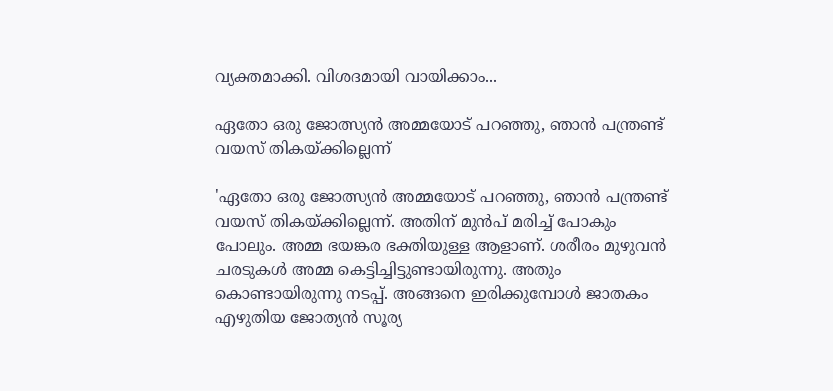വ്യക്തമാക്കി. വിശദമായി വായിക്കാം...

ഏതോ ഒരു ജോത്സ്യന്‍ അമ്മയോട് പറഞ്ഞു, ഞാന്‍ പന്ത്രണ്ട് വയസ് തികയ്ക്കില്ലെന്ന്

'ഏതോ ഒരു ജോത്സ്യന്‍ അമ്മയോട് പറഞ്ഞു, ഞാന്‍ പന്ത്രണ്ട് വയസ് തികയ്ക്കില്ലെന്ന്. അതിന് മുന്‍പ് മരിച്ച് പോകും പോലും. അമ്മ ഭയങ്കര ഭക്തിയുള്ള ആളാണ്. ശരീരം മുഴുവന്‍ ചരടുകള്‍ അമ്മ കെട്ടിച്ചിട്ടുണ്ടായിരുന്നു. അതും കൊണ്ടായിരുന്നു നടപ്പ്. അങ്ങനെ ഇരിക്കുമ്പോള്‍ ജാതകം എഴുതിയ ജോത്യന്‍ സൂര്യ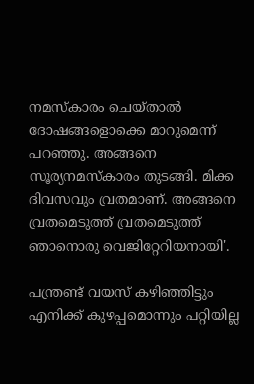നമസ്‌കാരം ചെയ്താല്‍ ദോഷങ്ങളൊക്കെ മാറുമെന്ന് പറഞ്ഞു. അങ്ങനെ സൂര്യനമസ്‌കാരം തുടങ്ങി. മിക്ക ദിവസവും വ്രതമാണ്. അങ്ങനെ വ്രതമെടുത്ത് വ്രതമെടുത്ത് ഞാനൊരു വെജിറ്റേറിയനായി'.

പന്ത്രണ്ട് വയസ് കഴിഞ്ഞിട്ടും എനിക്ക് കുഴപ്പമൊന്നും പറ്റിയില്ല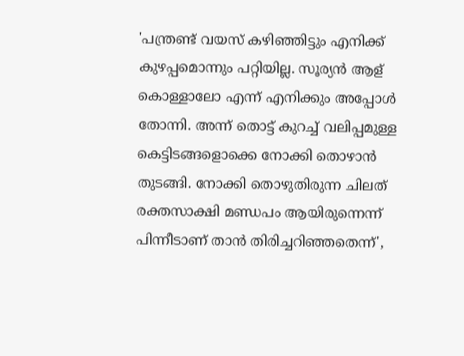'പന്ത്രണ്ട് വയസ് കഴിഞ്ഞിട്ടും എനിക്ക് കുഴപ്പമൊന്നും പറ്റിയില്ല. സൂര്യന്‍ ആള് കൊള്ളാലോ എന്ന് എനിക്കും അപ്പോള്‍ തോന്നി. അന്ന് തൊട്ട് കുറച്ച് വലിപ്പമുള്ള കെട്ടിടങ്ങളൊക്കെ നോക്കി തൊഴാന്‍ തുടങ്ങി. നോക്കി തൊഴുതിരുന്ന ചിലത് രക്തസാക്ഷി മണ്ഡപം ആയിരുന്നെന്ന് പിന്നീടാണ് താന്‍ തിരിച്ചറിഞ്ഞതെന്ന്',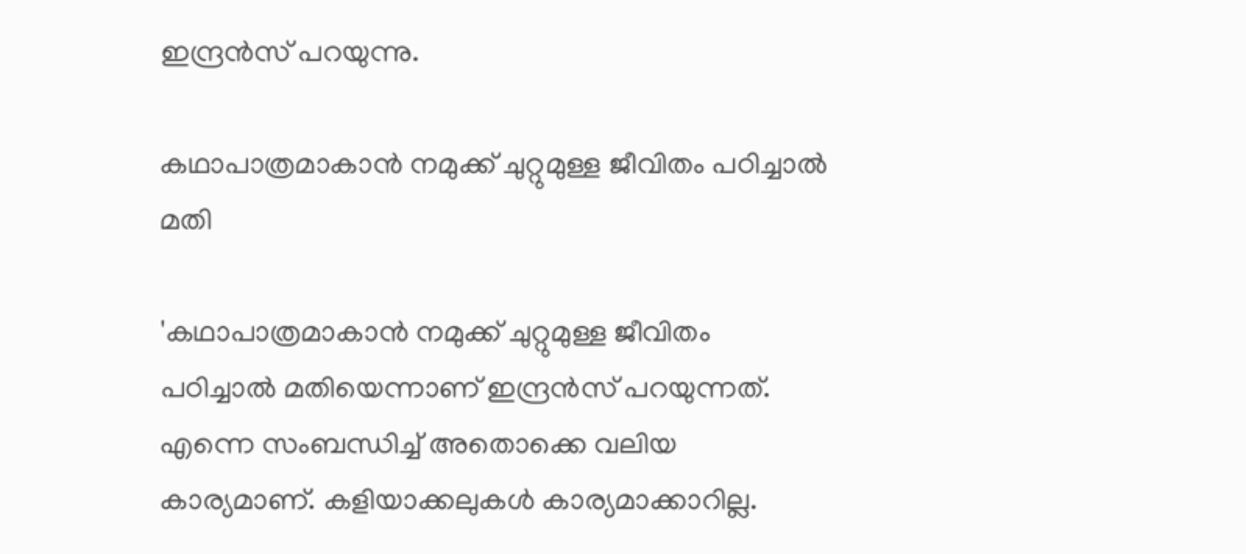ഇന്ദ്രന്‍സ് പറയുന്നു.

കഥാപാത്രമാകാന്‍ നമുക്ക് ചുറ്റുമുള്ള ജീവിതം പഠിച്ചാല്‍ മതി

'കഥാപാത്രമാകാന്‍ നമുക്ക് ചുറ്റുമുള്ള ജീവിതം പഠിച്ചാല്‍ മതിയെന്നാണ് ഇന്ദ്രന്‍സ് പറയുന്നത്. എന്നെ സംബന്ധിച്ച് അതൊക്കെ വലിയ കാര്യമാണ്. കളിയാക്കലുകള്‍ കാര്യമാക്കാറില്ല.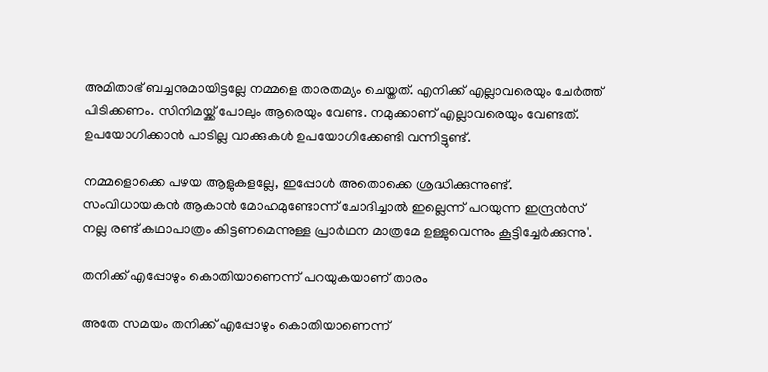അമിതാഭ് ബച്ചനുമായിട്ടല്ലേ നമ്മളെ താരതമ്യം ചെയ്തത്. എനിക്ക് എല്ലാവരെയും ചേര്‍ത്ത് പിടിക്കണം. സിനിമയ്ക്ക് പോലും ആരെയും വേണ്ട. നമുക്കാണ് എല്ലാവരെയും വേണ്ടത്. ഉപയോഗിക്കാന്‍ പാടില്ല വാക്കുകള്‍ ഉപയോഗിക്കേണ്ടി വന്നിട്ടുണ്ട്.

നമ്മളൊക്കെ പഴയ ആളുകളല്ലേ, ഇപ്പോള്‍ അതൊക്കെ ശ്രദ്ധിക്കുന്നുണ്ട്. സംവിധായകന്‍ ആകാന്‍ മോഹമുണ്ടോന്ന് ചോദിച്ചാല്‍ ഇല്ലെന്ന് പറയുന്ന ഇന്ദ്രന്‍സ് നല്ല രണ്ട് കഥാപാത്രം കിട്ടണമെന്നുള്ള പ്രാര്‍ഥന മാത്രമേ ഉള്ളുവെന്നും കൂട്ടിച്ചേര്‍ക്കുന്നു'.

തനിക്ക് എപ്പോഴും കൊതിയാണെന്ന് പറയുകയാണ് താരം

അതേ സമയം തനിക്ക് എപ്പോഴും കൊതിയാണെന്ന്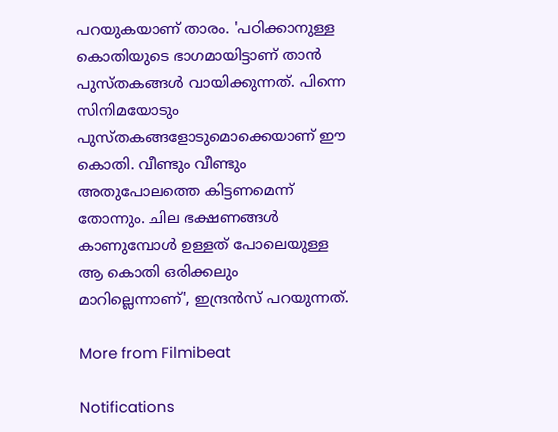പറയുകയാണ് താരം. 'പഠിക്കാനുള്ള കൊതിയുടെ ഭാഗമായിട്ടാണ് താന്‍ പുസ്തകങ്ങള്‍ വായിക്കുന്നത്. പിന്നെ സിനിമയോടും പുസ്തകങ്ങളോടുമൊക്കെയാണ് ഈ കൊതി. വീണ്ടും വീണ്ടും അതുപോലത്തെ കിട്ടണമെന്ന് തോന്നും. ചില ഭക്ഷണങ്ങള്‍ കാണുമ്പോള്‍ ഉള്ളത് പോലെയുള്ള ആ കൊതി ഒരിക്കലും മാറില്ലെന്നാണ്', ഇന്ദ്രന്‍സ് പറയുന്നത്.

More from Filmibeat

Notifications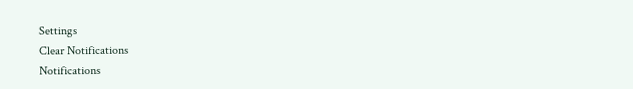Settings
Clear Notifications
Notifications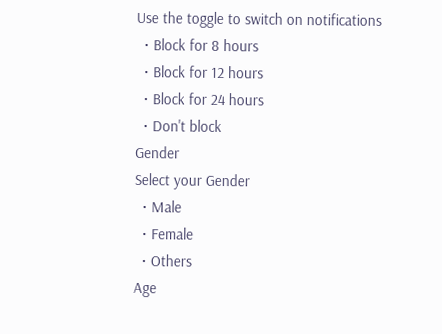Use the toggle to switch on notifications
  • Block for 8 hours
  • Block for 12 hours
  • Block for 24 hours
  • Don't block
Gender
Select your Gender
  • Male
  • Female
  • Others
Age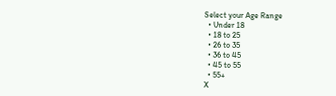Select your Age Range
  • Under 18
  • 18 to 25
  • 26 to 35
  • 36 to 45
  • 45 to 55
  • 55+
X